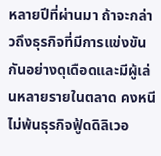หลายปีที่ผ่านมา ถ้าจะกล่าวถึงธุรกิจที่มีการแข่งขันกันอย่างดุเดือดและมีผู้เล่นหลายรายในตลาด คงหนีไม่พ้นธุรกิจฟู้ดดิลิเวอ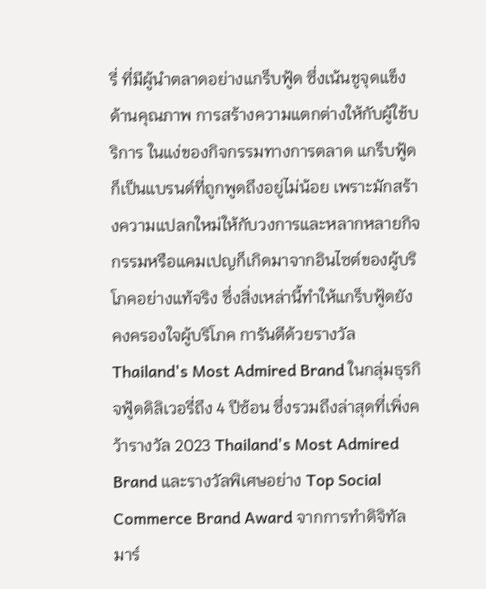รี่ ที่มีผู้นำตลาดอย่างแกร็บฟู้ด ซึ่งเน้นชูจุดแข็งด้านคุณภาพ การสร้างความแตกต่างให้กับผู้ใช้บริการ ในแง่ของกิจกรรมทางการตลาด แกร็บฟู้ดก็เป็นแบรนด์ที่ถูกพูดถึงอยู่ไม่น้อย เพราะมักสร้างความแปลกใหม่ให้กับวงการและหลากหลายกิจกรรมหรือแคมเปญก็เกิดมาจากอินไซต์ของผู้บริโภคอย่างแท้จริง ซึ่งสิ่งเหล่านี้ทำให้แกร็บฟู้ดยังคงครองใจผู้บริโภค การันตีด้วยรางวัล Thailand's Most Admired Brand ในกลุ่มธุรกิจฟู้ดดิลิเวอรี่ถึง 4 ปีซ้อน ซึ่งรวมถึงล่าสุดที่เพิ่งคว้ารางวัล 2023 Thailand's Most Admired Brand และรางวัลพิเศษอย่าง Top Social Commerce Brand Award จากการทำดิจิทัลมาร์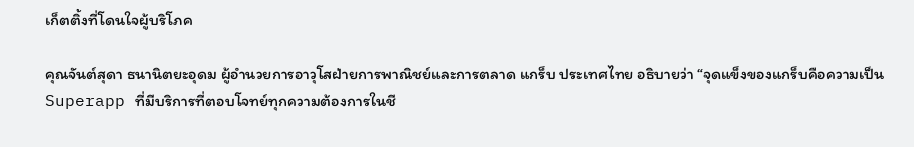เก็ตติ้งที่โดนใจผู้บริโภค

คุณจันต์สุดา ธนานิตยะอุดม ผู้อำนวยการอาวุโสฝ่ายการพาณิชย์และการตลาด แกร็บ ประเทศไทย อธิบายว่า “จุดแข็งของแกร็บคือความเป็น Superapp ที่มีบริการที่ตอบโจทย์ทุกความต้องการในชี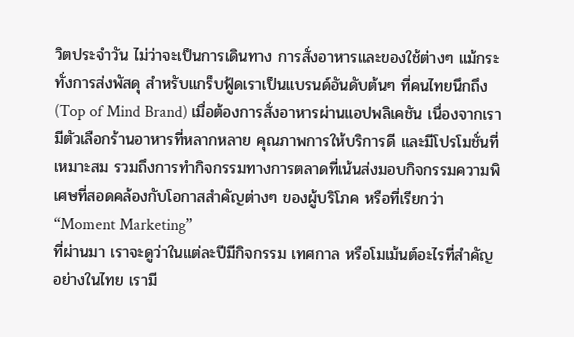วิตประจำวัน ไม่ว่าจะเป็นการเดินทาง การสั่งอาหารและของใช้ต่างๆ แม้กระทั่งการส่งพัสดุ สำหรับแกร็บฟู้ดเราเป็นแบรนด์อันดับต้นๆ ที่คนไทยนึกถึง (Top of Mind Brand) เมื่อต้องการสั่งอาหารผ่านแอปพลิเคชัน เนื่องจากเรามีตัวเลือกร้านอาหารที่หลากหลาย คุณภาพการให้บริการดี และมีโปรโมชั่นที่เหมาะสม รวมถึงการทำกิจกรรมทางการตลาดที่เน้นส่งมอบกิจกรรมความพิเศษที่สอดคล้องกับโอกาสสำคัญต่างๆ ของผู้บริโภค หรือที่เรียกว่า “Moment Marketing”
ที่ผ่านมา เราจะดูว่าในแต่ละปีมีกิจกรรม เทศกาล หรือโมเม้นต์อะไรที่สำคัญ อย่างในไทย เรามี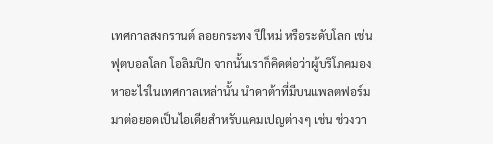เทศกาลสงกรานต์ ลอยกระทง ปีใหม่ หรือระดับโลก เช่น ฟุตบอลโลก โอลิมปิก จากนั้นเราก็คิดต่อว่าผู้บริโภคมองหาอะไรในเทศกาลเหล่านั้น นำดาต้าที่มีบนแพลตฟอร์มมาต่อยอดเป็นไอเดียสำหรับแคมเปญต่างๆ เช่น ช่วงวา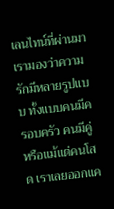เลนไทน์ที่ผ่านมา เรามองว่าความรักมีหลายรูปแบบ ทั้งแบบคนมีครอบครัว คนมีคู่ หรือแม้แต่คนโสด เราเลยออกแค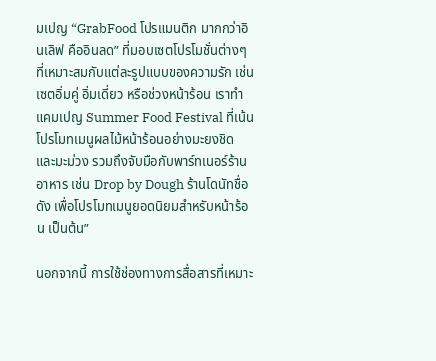มเปญ “GrabFood โปรแมนติก มากกว่าอินเลิฟ คืออินลด” ที่มอบเซตโปรโมชั่นต่างๆ ที่เหมาะสมกับแต่ละรูปแบบของความรัก เช่น เซตอิ่มคู่ อิ่มเดี่ยว หรือช่วงหน้าร้อน เราทำแคมเปญ Summer Food Festival ที่เน้นโปรโมทเมนูผลไม้หน้าร้อนอย่างมะยงชิด และมะม่วง รวมถึงจับมือกับพาร์ทเนอร์ร้านอาหาร เช่น Drop by Dough ร้านโดนัทชื่อดัง เพื่อโปรโมทเมนูยอดนิยมสำหรับหน้าร้อน เป็นต้น”

นอกจากนี้ การใช้ช่องทางการสื่อสารที่เหมาะ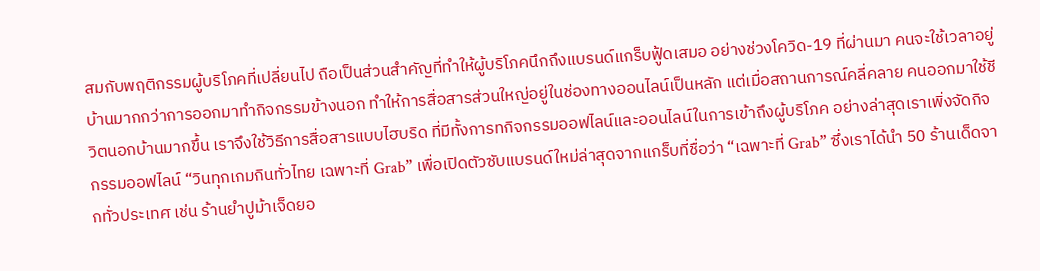สมกับพฤติกรรมผู้บริโภคที่เปลี่ยนไป ถือเป็นส่วนสำคัญที่ทำให้ผู้บริโภคนึกถึงแบรนด์แกร็บฟู้ดเสมอ อย่างช่วงโควิด-19 ที่ผ่านมา คนจะใช้เวลาอยู่บ้านมากกว่าการออกมาทำกิจกรรมข้างนอก ทำให้การสื่อสารส่วนใหญ่อยู่ในช่องทางออนไลน์เป็นหลัก แต่เมื่อสถานการณ์คลี่คลาย คนออกมาใช้ชีวิตนอกบ้านมากขึ้น เราจึงใช้วิธีการสื่อสารแบบไฮบริด ที่มีทั้งการทกิจกรรมออฟไลน์และออนไลน์ในการเข้าถึงผู้บริโภค อย่างล่าสุดเราเพิ่งจัดกิจกรรมออฟไลน์ “วินทุกเกมกินทั่วไทย เฉพาะที่ Grab” เพื่อเปิดตัวซับแบรนด์ใหม่ล่าสุดจากแกร็บที่ชื่อว่า “เฉพาะที่ Grab” ซึ่งเราได้นำ 50 ร้านเด็ดจากทั่วประเทศ เช่น ร้านยำปูม้าเจ็ดยอ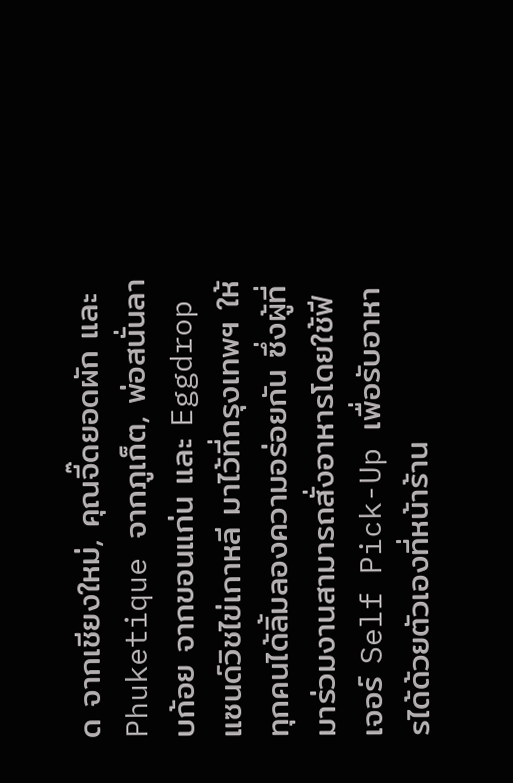ด จากเชียงใหม่, คุณจี๊ดยอดผัก และ Phuketique จากภูเก็ต, พ่อสนั่นลาบก้อย จากขอนแก่น และ Eggdrop แซนด์วิชไข่เกาหลี มาไว้ที่กรุงเทพฯ ให้ทุกคนได้ลิ้มลองความอร่อยกัน ซึ่งผู้ที่มาร่วมงานสามารถสั่งอาหารโดยใช้ฟีเจอร์ Self Pick-Up เพื่อรับอาหารได้ด้วยตัวเองที่หน้าร้าน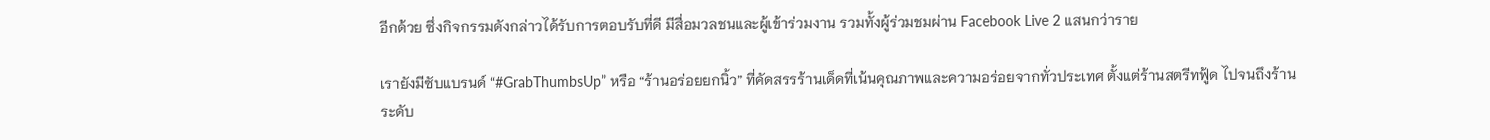อีกด้วย ซึ่งกิจกรรมดังกล่าวได้รับการตอบรับที่ดี มีสื่อมวลชนและผู้เข้าร่วมงาน รวมทั้งผู้ร่วมชมผ่าน Facebook Live 2 แสนกว่าราย

เรายังมีซับแบรนด์ “#GrabThumbsUp” หรือ “ร้านอร่อยยกนิ้ว” ที่คัดสรรร้านเด็ดที่เน้นคุณภาพและความอร่อยจากทั่วประเทศ ตั้งแต่ร้านสตรีทฟู้ด ไปจนถึงร้านระดับ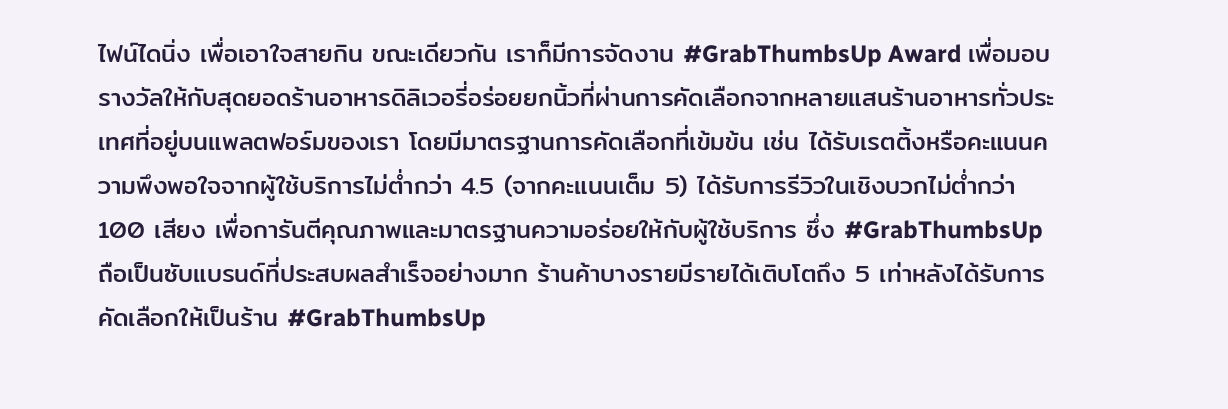ไฟน์ไดนิ่ง เพื่อเอาใจสายกิน ขณะเดียวกัน เราก็มีการจัดงาน #GrabThumbsUp Award เพื่อมอบรางวัลให้กับสุดยอดร้านอาหารดิลิเวอรี่อร่อยยกนิ้วที่ผ่านการคัดเลือกจากหลายแสนร้านอาหารทั่วประเทศที่อยู่บนแพลตฟอร์มของเรา โดยมีมาตรฐานการคัดเลือกที่เข้มข้น เช่น ได้รับเรตติ้งหรือคะแนนความพึงพอใจจากผู้ใช้บริการไม่ต่ำกว่า 4.5 (จากคะแนนเต็ม 5) ได้รับการรีวิวในเชิงบวกไม่ต่ำกว่า 100 เสียง เพื่อการันตีคุณภาพและมาตรฐานความอร่อยให้กับผู้ใช้บริการ ซึ่ง #GrabThumbsUp ถือเป็นซับแบรนด์ที่ประสบผลสำเร็จอย่างมาก ร้านค้าบางรายมีรายได้เติบโตถึง 5 เท่าหลังได้รับการคัดเลือกให้เป็นร้าน #GrabThumbsUp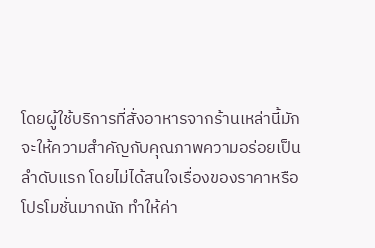โดยผู้ใช้บริการที่สั่งอาหารจากร้านเหล่านี้มักจะให้ความสำคัญกับคุณภาพความอร่อยเป็นลำดับแรก โดยไม่ได้สนใจเรื่องของราคาหรือโปรโมชั่นมากนัก ทำให้ค่า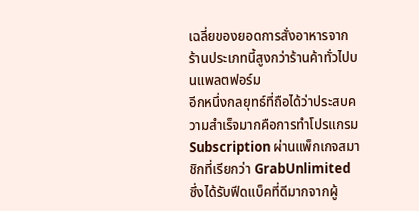เฉลี่ยของยอดการสั่งอาหารจากร้านประเภทนี้สูงกว่าร้านค้าทั่วไปบนแพลตฟอร์ม
อีกหนึ่งกลยุทธ์ที่ถือได้ว่าประสบความสำเร็จมากคือการทำโปรแกรม Subscription ผ่านแพ็กเกจสมาชิกที่เรียกว่า GrabUnlimited ซึ่งได้รับฟีดแบ็คที่ดีมากจากผู้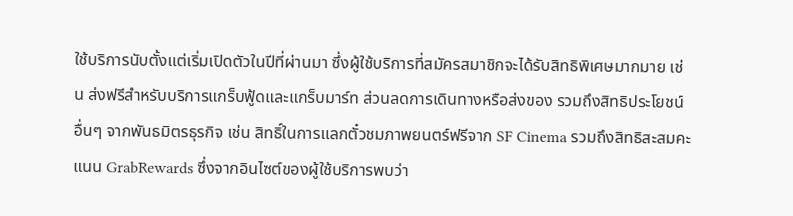ใช้บริการนับตั้งแต่เริ่มเปิดตัวในปีที่ผ่านมา ซึ่งผู้ใช้บริการที่สมัครสมาชิกจะได้รับสิทธิพิเศษมากมาย เช่น ส่งฟรีสำหรับบริการแกร็บฟู้ดและแกร็บมาร์ท ส่วนลดการเดินทางหรือส่งของ รวมถึงสิทธิประโยชน์อื่นๆ จากพันธมิตรธุรกิจ เช่น สิทธิ์ในการแลกตั๋วชมภาพยนตร์ฟรีจาก SF Cinema รวมถึงสิทธิสะสมคะแนน GrabRewards ซึ่งจากอินไซต์ของผู้ใช้บริการพบว่า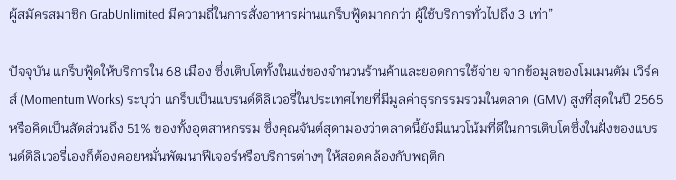ผู้สมัครสมาชิก GrabUnlimited มีความถี่ในการสั่งอาหารผ่านแกร็บฟู้ดมากกว่า ผู้ใช้บริการทั่วไปถึง 3 เท่า”

ปัจจุบัน แกร็บฟู้ดให้บริการใน 68 เมือง ซึ่งเติบโตทั้งในแง่ของจำนวนร้านค้าและยอดการใช้จ่าย จากข้อมูลของโมเมนตัม เวิร์คส์ (Momentum Works) ระบุว่า แกร็บเป็นแบรนด์ดิลิเวอรี่ในประเทศไทยที่มีมูลค่าธุรกรรมรวมในตลาด (GMV) สูงที่สุดในปี 2565 หรือคิดเป็นสัดส่วนถึง 51% ของทั้งอุตสาหกรรม ซึ่งคุณจันต์สุดามองว่าตลาดนี้ยังมีแนวโน้มที่ดีในการเติบโตซึ่งในฝั่งของแบรนด์ดิลิเวอรี่เองก็ต้องคอยหมั่นพัฒนาฟีเจอร์หรือบริการต่างๆ ให้สอดคล้องกับพฤติก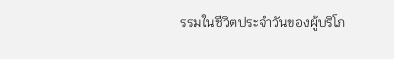รรมในชีวิตประจำวันของผู้บริโภ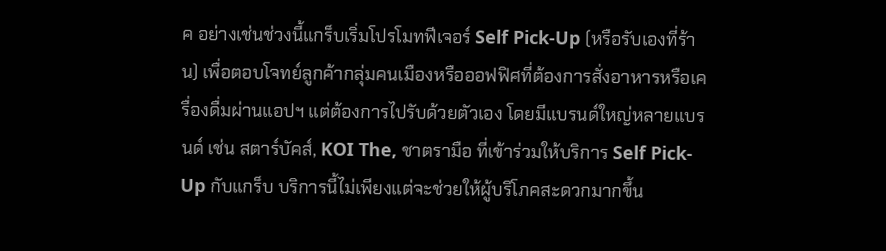ค อย่างเช่นช่วงนี้แกร็บเริ่มโปรโมทฟีเจอร์ Self Pick-Up (หรือรับเองที่ร้าน) เพื่อตอบโจทย์ลูกค้ากลุ่มคนเมืองหรือออฟฟิศที่ต้องการสั่งอาหารหรือเครื่องดื่มผ่านแอปฯ แต่ต้องการไปรับด้วยตัวเอง โดยมีแบรนด์ใหญ่หลายแบรนด์ เช่น สตาร์บัคส์, KOI The, ชาตรามือ ที่เข้าร่วมให้บริการ Self Pick-Up กับแกร็บ บริการนี้ไม่เพียงแต่จะช่วยให้ผู้บริโภคสะดวกมากขึ้น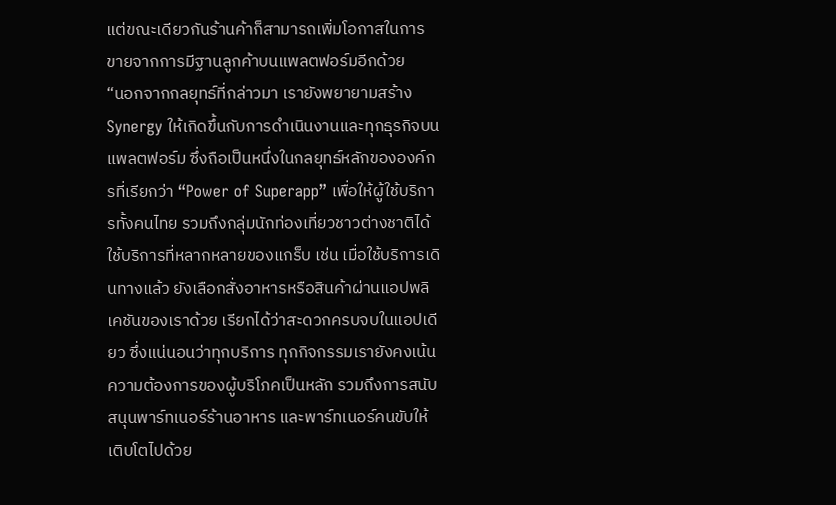แต่ขณะเดียวกันร้านค้าก็สามารถเพิ่มโอกาสในการขายจากการมีฐานลูกค้าบนแพลตฟอร์มอีกด้วย
“นอกจากกลยุทธ์ที่กล่าวมา เรายังพยายามสร้าง Synergy ให้เกิดขึ้นกับการดำเนินงานและทุกธุรกิจบนแพลตฟอร์ม ซึ่งถือเป็นหนึ่งในกลยุทธ์หลักขององค์กรที่เรียกว่า “Power of Superapp” เพื่อให้ผู้ใช้บริการทั้งคนไทย รวมถึงกลุ่มนักท่องเที่ยวชาวต่างชาติได้ใช้บริการที่หลากหลายของแกร็บ เช่น เมื่อใช้บริการเดินทางแล้ว ยังเลือกสั่งอาหารหรือสินค้าผ่านแอปพลิเคชันของเราด้วย เรียกได้ว่าสะดวกครบจบในแอปเดียว ซึ่งแน่นอนว่าทุกบริการ ทุกกิจกรรมเรายังคงเน้นความต้องการของผู้บริโภคเป็นหลัก รวมถึงการสนับสนุนพาร์ทเนอร์ร้านอาหาร และพาร์ทเนอร์คนขับให้เติบโตไปด้วย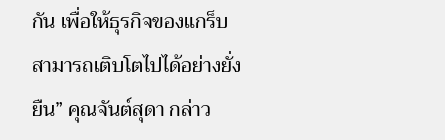กัน เพื่อให้ธุรกิจของแกร็บสามารถเติบโตไปได้อย่างยั่งยืน” คุณจันต์สุดา กล่าว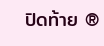ปิดท้าย ®